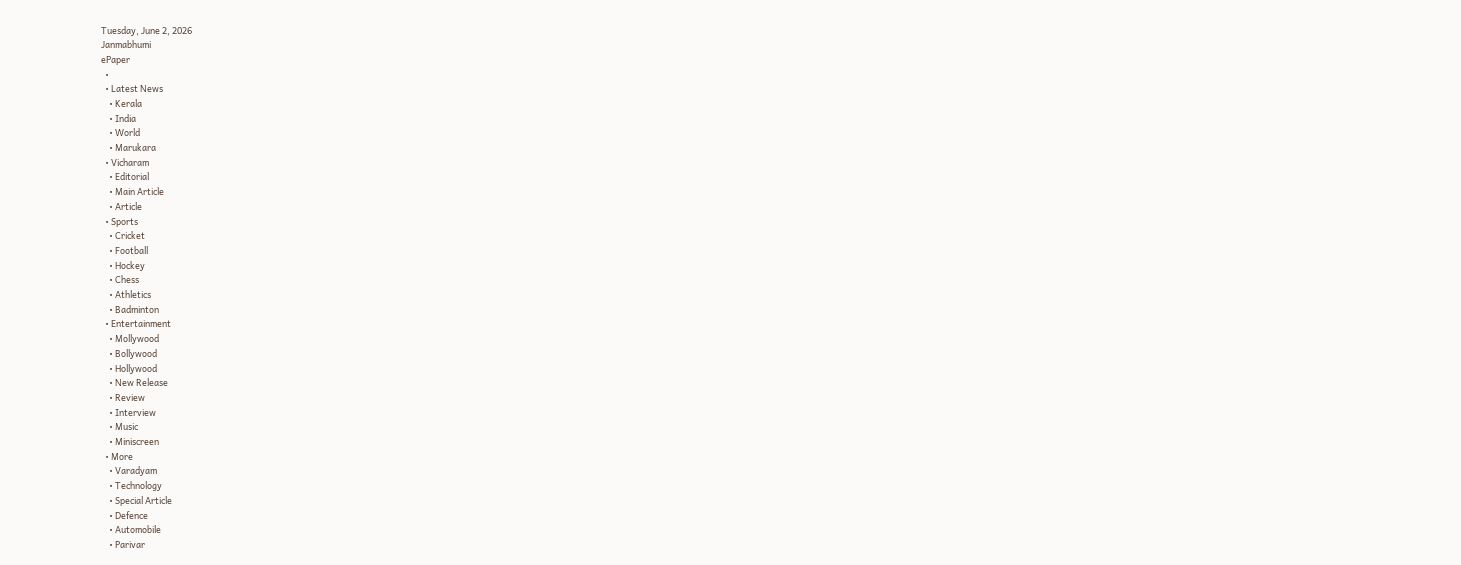Tuesday, June 2, 2026
Janmabhumi
ePaper
  •
  • Latest News
    • Kerala
    • India
    • World
    • Marukara
  • Vicharam
    • Editorial
    • Main Article
    • Article
  • Sports
    • Cricket
    • Football
    • Hockey
    • Chess
    • Athletics
    • Badminton
  • Entertainment
    • Mollywood
    • Bollywood
    • Hollywood
    • New Release
    • Review
    • Interview
    • Music
    • Miniscreen
  • More
    • Varadyam
    • Technology
    • Special Article
    • Defence
    • Automobile
    • Parivar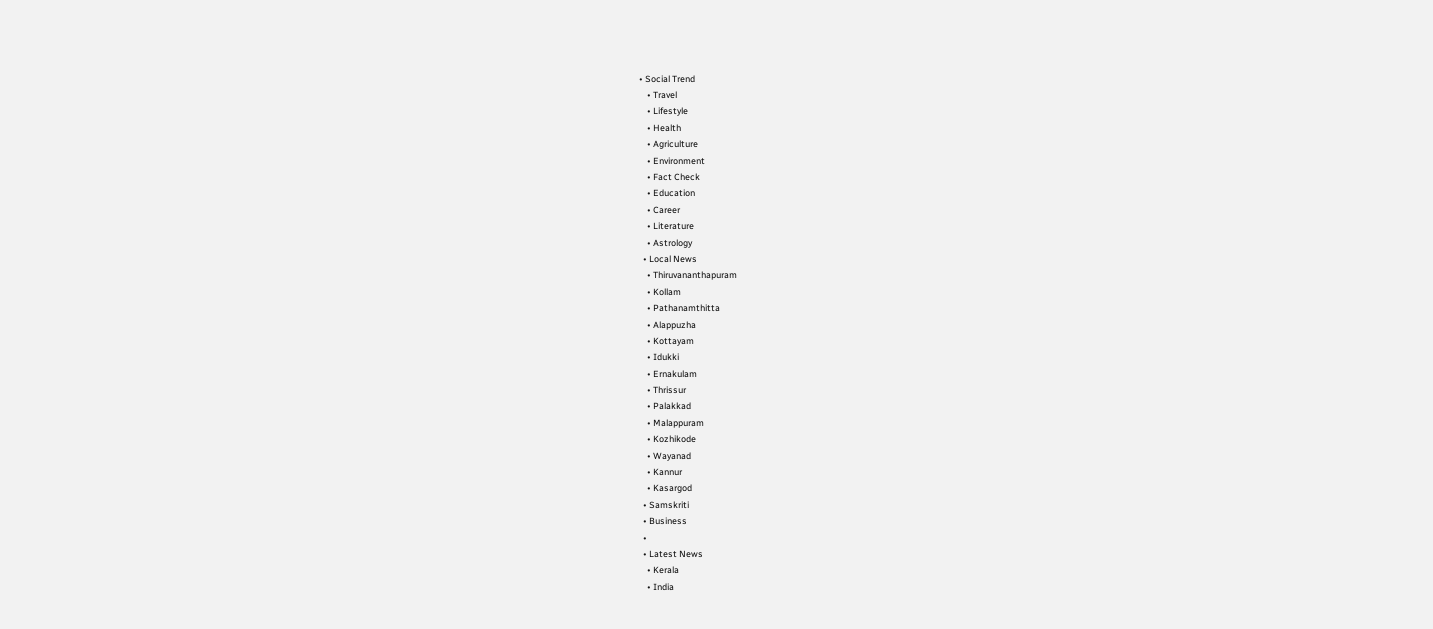• Social Trend
    • Travel
    • Lifestyle
    • Health
    • Agriculture
    • Environment
    • Fact Check
    • Education
    • Career
    • Literature
    • Astrology
  • Local News
    • Thiruvananthapuram
    • Kollam
    • Pathanamthitta
    • Alappuzha
    • Kottayam
    • Idukki
    • Ernakulam
    • Thrissur
    • Palakkad
    • Malappuram
    • Kozhikode
    • Wayanad
    • Kannur
    • Kasargod
  • Samskriti
  • Business
  •
  • Latest News
    • Kerala
    • India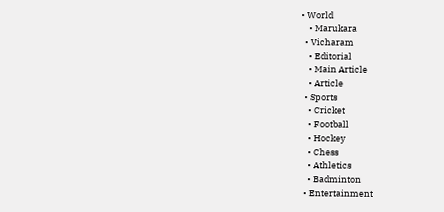• World
    • Marukara
  • Vicharam
    • Editorial
    • Main Article
    • Article
  • Sports
    • Cricket
    • Football
    • Hockey
    • Chess
    • Athletics
    • Badminton
  • Entertainment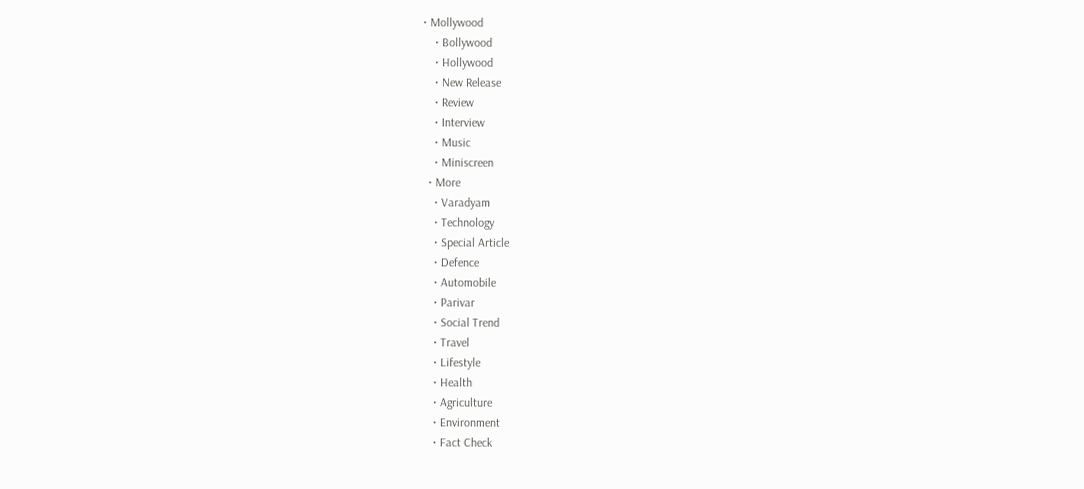• Mollywood
    • Bollywood
    • Hollywood
    • New Release
    • Review
    • Interview
    • Music
    • Miniscreen
  • More
    • Varadyam
    • Technology
    • Special Article
    • Defence
    • Automobile
    • Parivar
    • Social Trend
    • Travel
    • Lifestyle
    • Health
    • Agriculture
    • Environment
    • Fact Check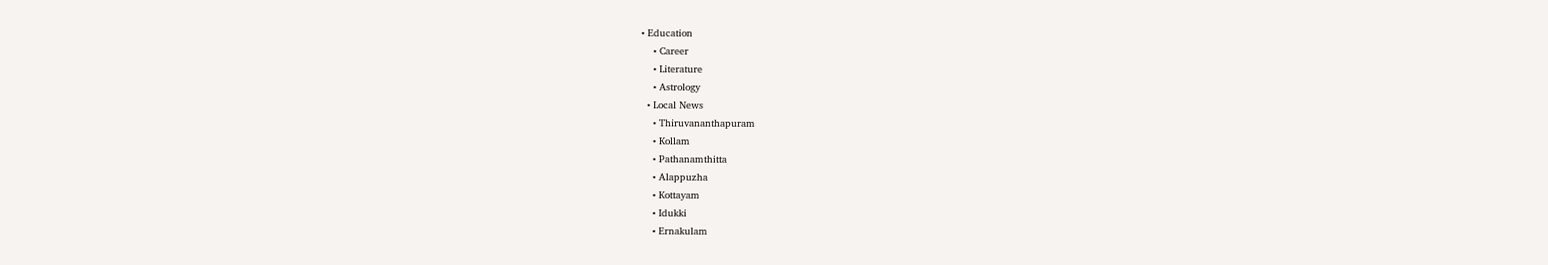• Education
    • Career
    • Literature
    • Astrology
  • Local News
    • Thiruvananthapuram
    • Kollam
    • Pathanamthitta
    • Alappuzha
    • Kottayam
    • Idukki
    • Ernakulam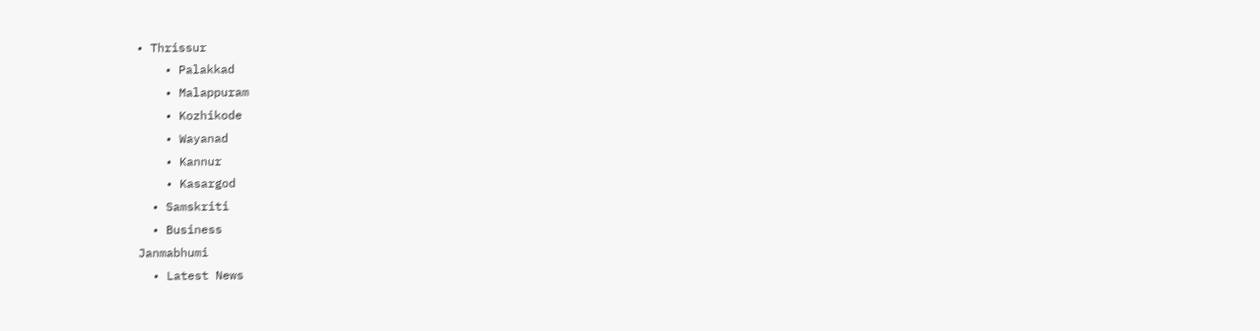• Thrissur
    • Palakkad
    • Malappuram
    • Kozhikode
    • Wayanad
    • Kannur
    • Kasargod
  • Samskriti
  • Business
Janmabhumi
  • Latest News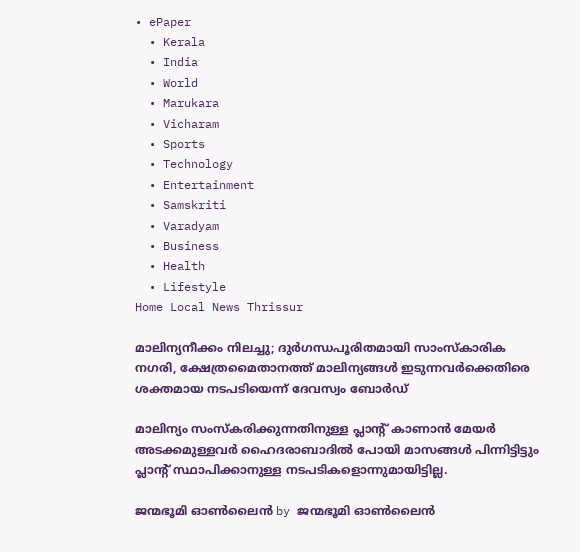• ePaper
  • Kerala
  • India
  • World
  • Marukara
  • Vicharam
  • Sports
  • Technology
  • Entertainment
  • Samskriti
  • Varadyam
  • Business
  • Health
  • Lifestyle
Home Local News Thrissur

മാലിന്യനീക്കം നിലച്ചു; ദുര്‍ഗന്ധപൂരിതമായി സാംസ്‌കാരിക നഗരി, ക്ഷേത്രമൈതാനത്ത് മാലിന്യങ്ങള്‍ ഇടുന്നവര്‍ക്കെതിരെ ശക്തമായ നടപടിയെന്ന് ദേവസ്വം ബോര്‍ഡ്

മാലിന്യം സംസ്‌കരിക്കുന്നതിനുള്ള പ്ലാന്റ് കാണാന്‍ മേയര്‍ അടക്കമുള്ളവര്‍ ഹൈദരാബാദില്‍ പോയി മാസങ്ങള്‍ പിന്നിട്ടിട്ടും പ്ലാന്റ് സ്ഥാപിക്കാനുള്ള നടപടികളൊന്നുമായിട്ടില്ല.

ജന്മഭൂമി ഓണ്‍ലൈന്‍ by ജന്മഭൂമി ഓണ്‍ലൈന്‍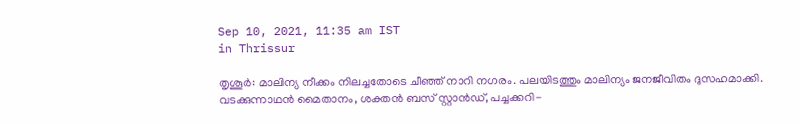Sep 10, 2021, 11:35 am IST
in Thrissur

തൃശൂര്‍: മാലിന്യ നീക്കം നിലച്ചതോടെ ചീഞ്ഞ് നാറി നഗരം. പലയിടത്തും മാലിന്യം ജനജീവിതം ദുസഹമാക്കി. വടക്കുന്നാഥന്‍ മൈതാനം, ശക്തന്‍ ബസ് സ്റ്റാന്‍ഡ്, പച്ചക്കറി-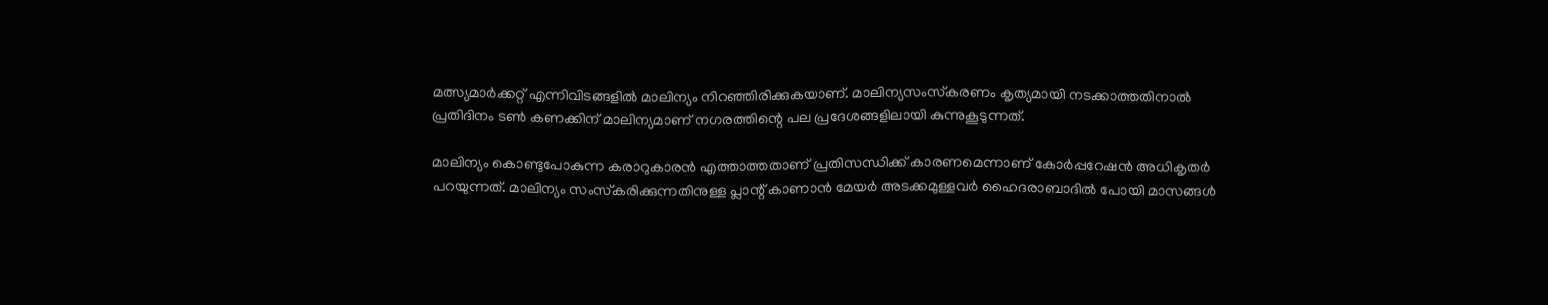മത്സ്യമാര്‍ക്കറ്റ് എന്നിവിടങ്ങളില്‍ മാലിന്യം നിറഞ്ഞിരിക്കുകയാണ്. മാലിന്യസംസ്‌കരണം കൃത്യമായി നടക്കാത്തതിനാല്‍ പ്രതിദിനം ടണ്‍ കണക്കിന് മാലിന്യമാണ് നഗരത്തിന്റെ പല പ്രദേശങ്ങളിലായി കുന്നുകൂടുന്നത്.

മാലിന്യം കൊണ്ടുപോകുന്ന കരാറുകാരന്‍ എത്താത്തതാണ് പ്രതിസന്ധിക്ക് കാരണമെന്നാണ് കോര്‍പ്പറേഷന്‍ അധികൃതര്‍ പറയുന്നത്. മാലിന്യം സംസ്‌കരിക്കുന്നതിനുള്ള പ്ലാന്റ് കാണാന്‍ മേയര്‍ അടക്കമുള്ളവര്‍ ഹൈദരാബാദില്‍ പോയി മാസങ്ങള്‍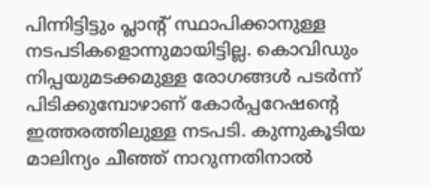പിന്നിട്ടിട്ടും പ്ലാന്റ് സ്ഥാപിക്കാനുള്ള നടപടികളൊന്നുമായിട്ടില്ല. കൊവിഡും നിപ്പയുമടക്കമുള്ള രോഗങ്ങള്‍ പടര്‍ന്ന് പിടിക്കുമ്പോഴാണ് കോര്‍പ്പറേഷന്റെ ഇത്തരത്തിലുള്ള നടപടി. കുന്നുകൂടിയ മാലിന്യം ചീഞ്ഞ് നാറുന്നതിനാല്‍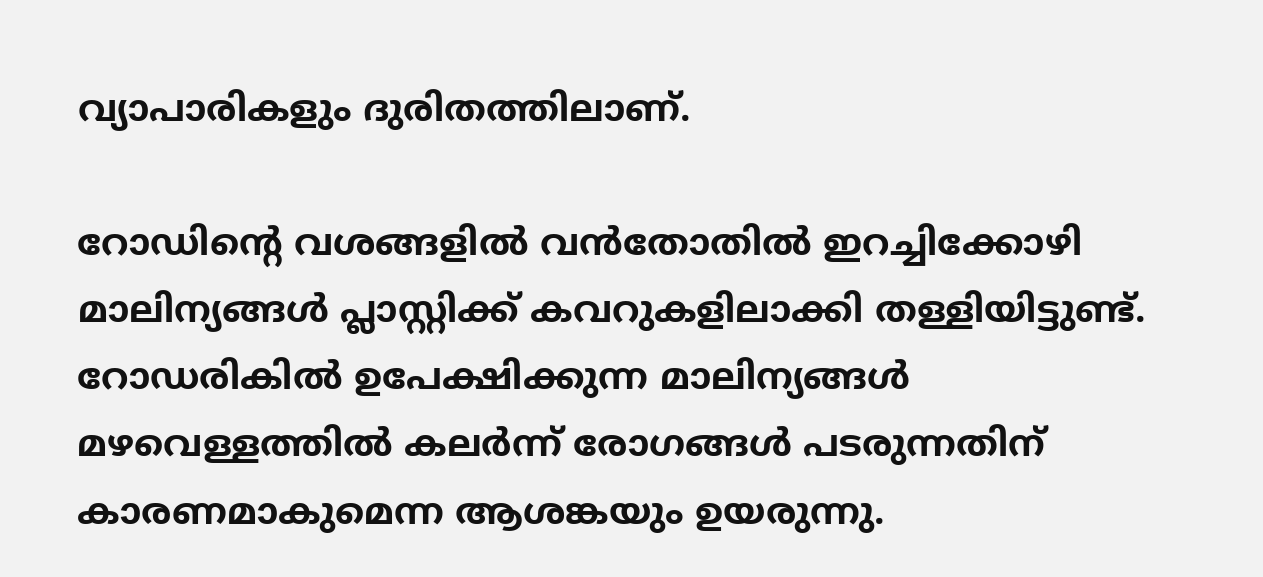വ്യാപാരികളും ദുരിതത്തിലാണ്.

റോഡിന്റെ വശങ്ങളില്‍ വന്‍തോതില്‍ ഇറച്ചിക്കോഴി മാലിന്യങ്ങള്‍ പ്ലാസ്റ്റിക്ക് കവറുകളിലാക്കി തള്ളിയിട്ടുണ്ട്.  റോഡരികില്‍ ഉപേക്ഷിക്കുന്ന മാലിന്യങ്ങള്‍ മഴവെള്ളത്തില്‍ കലര്‍ന്ന് രോഗങ്ങള്‍ പടരുന്നതിന് കാരണമാകുമെന്ന ആശങ്കയും ഉയരുന്നു.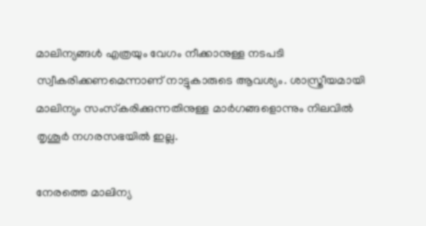മാലിന്യങ്ങള്‍ എത്രയും വേഗം നീക്കാനുള്ള നടപടി സ്വീകരിക്കണമെന്നാണ് നാട്ടുകാരുടെ ആവശ്യം. ശാസ്ത്രീയമായി മാലിന്യം സംസ്‌കരിക്കുന്നതിനുള്ള മാര്‍ഗങ്ങളൊന്നും നിലവില്‍ തൃശൂര്‍ നഗരസഭയില്‍ ഇല്ല.

നേരത്തെ മാലിന്യ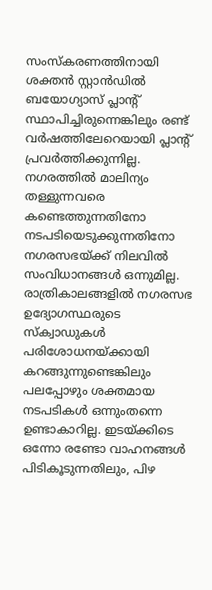സംസ്‌കരണത്തിനായി ശക്തന്‍ സ്റ്റാന്‍ഡില്‍ ബയോഗ്യാസ് പ്ലാന്റ് സ്ഥാപിച്ചിരുന്നെങ്കിലും രണ്ട് വര്‍ഷത്തിലേറെയായി പ്ലാന്റ് പ്രവര്‍ത്തിക്കുന്നില്ല. നഗരത്തില്‍ മാലിന്യം തള്ളുന്നവരെ കണ്ടെത്തുന്നതിനോ നടപടിയെടുക്കുന്നതിനോ നഗരസഭയ്‌ക്ക് നിലവില്‍ സംവിധാനങ്ങള്‍ ഒന്നുമില്ല.  രാത്രികാലങ്ങളില്‍ നഗരസഭ ഉദ്യോഗസ്ഥരുടെ സ്‌ക്വാഡുകള്‍ പരിശോധനയ്‌ക്കായി കറങ്ങുന്നുണ്ടെങ്കിലും പലപ്പോഴും ശക്തമായ നടപടികള്‍ ഒന്നുംതന്നെ ഉണ്ടാകാറില്ല. ഇടയ്‌ക്കിടെ ഒന്നോ രണ്ടോ വാഹനങ്ങള്‍ പിടികൂടുന്നതിലും, പിഴ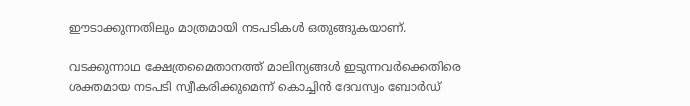ഈടാക്കുന്നതിലും മാത്രമായി നടപടികള്‍ ഒതുങ്ങുകയാണ്.

വടക്കുന്നാഥ ക്ഷേത്രമൈതാനത്ത് മാലിന്യങ്ങള്‍ ഇടുന്നവര്‍ക്കെതിരെ ശക്തമായ നടപടി സ്വീകരിക്കുമെന്ന് കൊച്ചിന്‍ ദേവസ്വം ബോര്‍ഡ്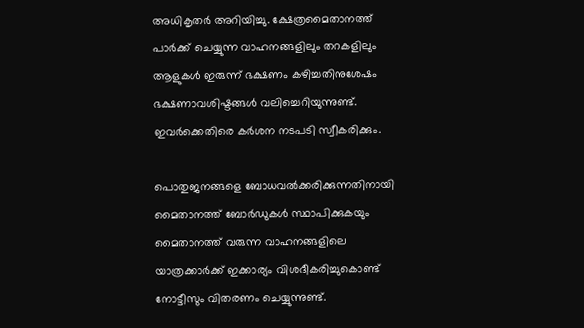അധികൃതര്‍ അറിയിച്ചു. ക്ഷേത്രമൈതാനത്ത് പാര്‍ക്ക് ചെയ്യുന്ന വാഹനങ്ങളിലും തറകളിലും ആളുകള്‍ ഇരുന്ന് ഭക്ഷണം കഴിച്ചതിനുശേഷം ഭക്ഷണാവശിഷ്ടങ്ങള്‍ വലിച്ചെറിയുന്നുണ്ട്. ഇവര്‍ക്കെതിരെ കര്‍ശന നടപടി സ്വീകരിക്കും.

പൊതുജനങ്ങളെ ബോധവല്‍ക്കരിക്കുന്നതിനായി മൈതാനത്ത് ബോര്‍ഡുകള്‍ സ്ഥാപിക്കുകയും മൈതാനത്ത് വരുന്ന വാഹനങ്ങളിലെ യാത്രക്കാര്‍ക്ക് ഇക്കാര്യം വിശദീകരിച്ചുകൊണ്ട് നോട്ടീസും വിതരണം ചെയ്യുന്നുണ്ട്.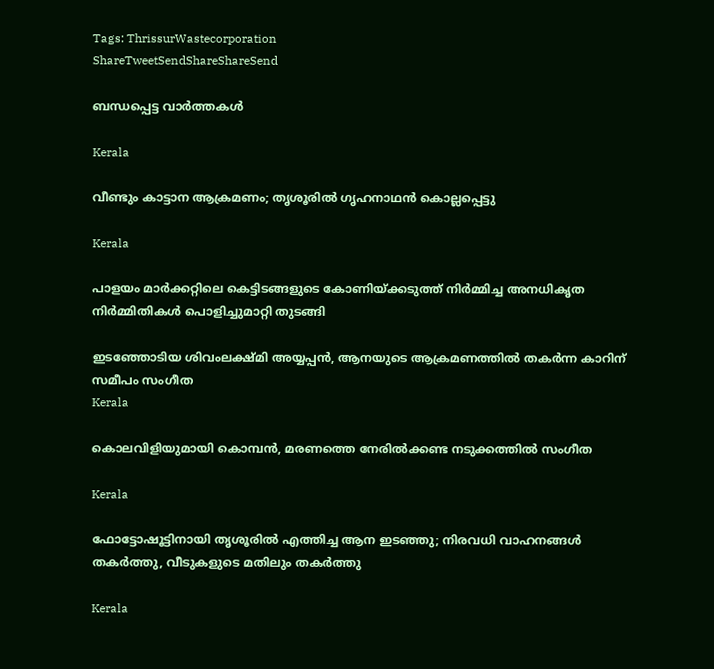Tags: ThrissurWastecorporation
ShareTweetSendShareShareSend

ബന്ധപ്പെട്ട വാര്‍ത്തകള്‍

Kerala

വീണ്ടും കാട്ടാന ആക്രമണം; തൃശൂരിൽ ഗൃഹനാഥൻ കൊല്ലപ്പെട്ടു

Kerala

പാളയം മാര്‍ക്കറ്റിലെ കെട്ടിടങ്ങളുടെ കോണിയ്‌ക്കടുത്ത് നിര്‍മ്മിച്ച അനധികൃത നിര്‍മ്മിതികള്‍ പൊളിച്ചുമാറ്റി തുടങ്ങി

ഇടഞ്ഞോടിയ ശിവംലക്ഷ്മി അയ്യപ്പന്‍, ആനയുടെ ആക്രമണത്തില്‍ തകര്‍ന്ന കാറിന് സമീപം സംഗീത
Kerala

കൊലവിളിയുമായി കൊമ്പന്‍, മരണത്തെ നേരില്‍ക്കണ്ട നടുക്കത്തില്‍ സംഗീത

Kerala

ഫോട്ടോഷൂട്ടിനായി തൃശൂരിൽ എത്തിച്ച ആന ഇടഞ്ഞു; നിരവധി വാഹനങ്ങൾ തകർത്തു, വീടുകളുടെ മതിലും തകർത്തു

Kerala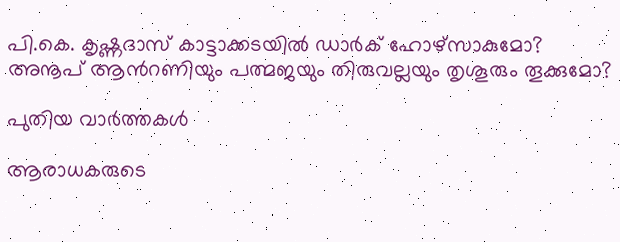പി.കെ. കൃഷ്ണദാസ് കാട്ടാക്കടയില്‍ ഡാര്‍ക് ഹോഴ്സാകുമോ? അനൂപ് ആന്‍റണിയും പത്മജയും തിരുവല്ലയും തൃശൂരും തൂക്കുമോ?

പുതിയ വാര്‍ത്തകള്‍

ആരാധകരുടെ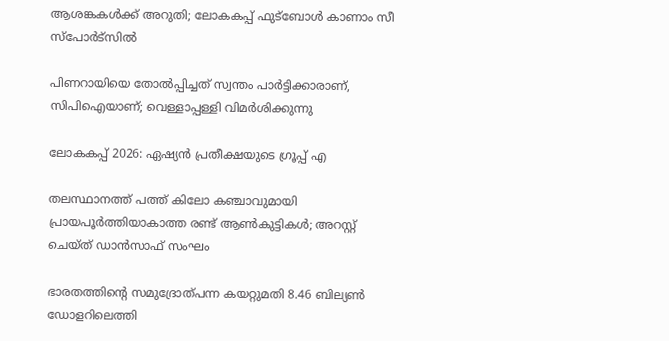ആശങ്കകള്‍ക്ക് അറുതി; ലോകകപ്പ് ഫുട്‌ബോള്‍ കാണാം സീ സ്‌പോര്‍ട്‌സില്‍

പിണറായിയെ തോൽപ്പിച്ചത് സ്വന്തം പാർട്ടിക്കാരാണ്, സിപിഐയാണ്; വെള്ളാപ്പള്ളി വിമർശിക്കുന്നു

ലോകകപ്പ് 2026: ഏഷ്യന്‍ പ്രതീക്ഷയുടെ ഗ്രൂപ്പ് എ

തലസ്ഥാനത്ത് പത്ത് കിലോ കഞ്ചാവുമായി പ്രായപൂർത്തിയാകാത്ത രണ്ട് ആൺകുട്ടികൾ; അറസ്റ്റ് ചെയ്ത് ഡാൻസാഫ് സംഘം

ഭാരതത്തിന്റെ സമുദ്രോത്പന്ന കയറ്റുമതി 8.46 ബില്യണ്‍ ഡോളറിലെത്തി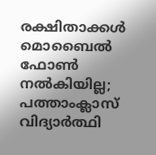രക്ഷിതാക്കൾ മൊബൈൽ ഫോൺ നൽകിയില്ല; പത്താംക്ലാസ് വിദ്യാർത്ഥി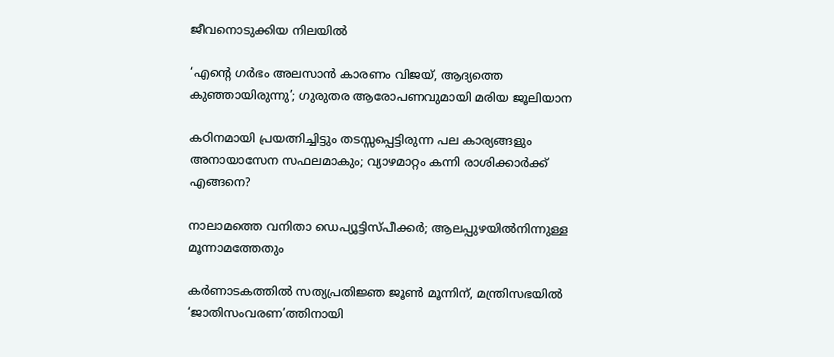ജീവനൊടുക്കിയ നിലയിൽ

‘എന്റെ ഗര്‍ഭം അലസാന്‍ കാരണം വിജയ്, ആദ്യത്തെ കുഞ്ഞായിരുന്നു’; ഗുരുതര ആരോപണവുമായി മരിയ ജൂലിയാന

കഠിനമായി പ്രയത്നിച്ചിട്ടും തടസ്സപ്പെട്ടിരുന്ന പല കാര്യങ്ങളും അനായാസേന സഫലമാകും; വ്യാഴമാറ്റം കന്നി രാശിക്കാർക്ക് എങ്ങനെ?

നാലാമത്തെ വനിതാ ഡെപ്യൂട്ടിസ്പീക്കർ; ആലപ്പുഴയിൽനിന്നുള്ള മൂന്നാമത്തേതും

കർണാടകത്തിൽ സത്യപ്രതിജ്ഞ ജൂൺ മൂന്നിന്, മന്ത്രിസഭയിൽ ‘ജാതിസംവരണ’ത്തിനായി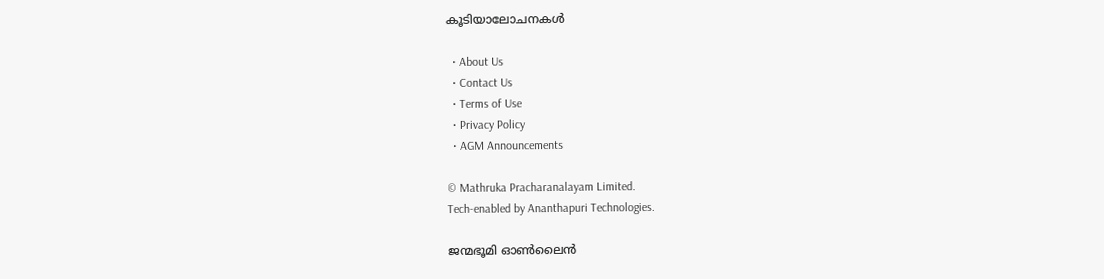കൂടിയാലോചനകൾ

  • About Us
  • Contact Us
  • Terms of Use
  • Privacy Policy
  • AGM Announcements

© Mathruka Pracharanalayam Limited.
Tech-enabled by Ananthapuri Technologies.

ജന്മഭൂമി ഓണ്‍ലൈന്‍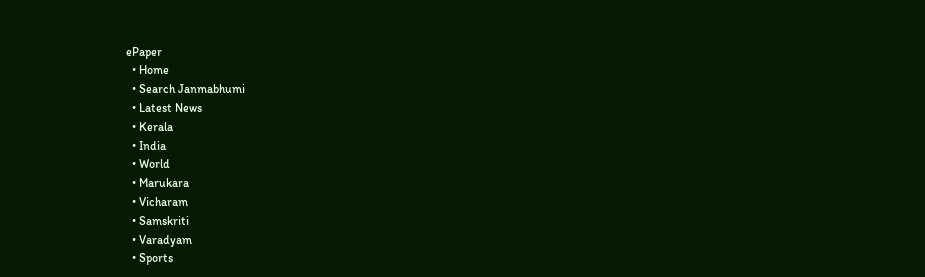ePaper
  • Home
  • Search Janmabhumi
  • Latest News
  • Kerala
  • India
  • World
  • Marukara
  • Vicharam
  • Samskriti
  • Varadyam
  • Sports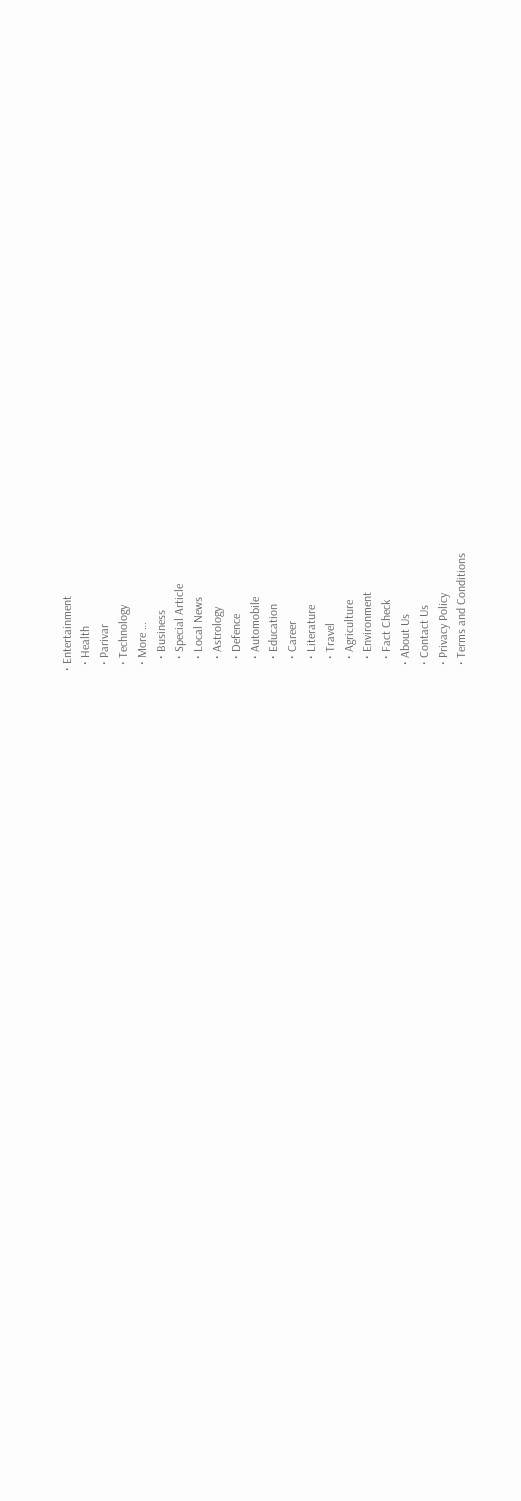• Entertainment
  • Health
  • Parivar
  • Technology
  • More …
    • Business
    • Special Article
    • Local News
    • Astrology
    • Defence
    • Automobile
    • Education
    • Career
    • Literature
    • Travel
    • Agriculture
    • Environment
    • Fact Check
  • About Us
  • Contact Us
  • Privacy Policy
  • Terms and Conditions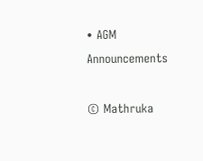• AGM Announcements

© Mathruka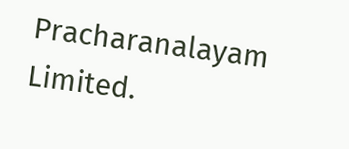Pracharanalayam Limited.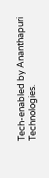Tech-enabled by Ananthapuri Technologies.